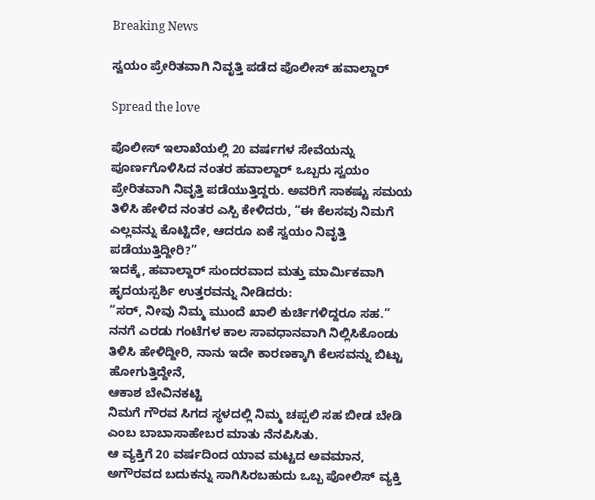Breaking News

ಸ್ವಯಂ ಪ್ರೇರಿತವಾಗಿ ನಿವೃತ್ತಿ ಪಡೆದ ಪೊಲೀಸ್ ಹವಾಲ್ದಾರ್

Spread the love

ಪೊಲೀಸ್ ಇಲಾಖೆಯಲ್ಲಿ 20 ವರ್ಷಗಳ ಸೇವೆಯನ್ನು ಪೂರ್ಣಗೊಳಿಸಿದ ನಂತರ ಹವಾಲ್ದಾರ್ ಒಬ್ಬರು ಸ್ವಯಂ ಪ್ರೇರಿತವಾಗಿ ನಿವೃತ್ತಿ ಪಡೆಯುತ್ತಿದ್ದರು. ಅವರಿಗೆ ಸಾಕಷ್ಟು ಸಮಯ ತಿಳಿಸಿ ಹೇಳಿದ ನಂತರ ಎಸ್ಪಿ ಕೇಳಿದರು, “ಈ ಕೆಲಸವು ನಿಮಗೆ ಎಲ್ಲವನ್ನು ಕೊಟ್ಟಿದೇ, ಆದರೂ ಏಕೆ ಸ್ವಯಂ ನಿವೃತ್ತಿ ಪಡೆಯುತ್ತಿದ್ದೀರಿ?”
ಇದಕ್ಕೆ, ಹವಾಲ್ದಾರ್ ಸುಂದರವಾದ ಮತ್ತು ಮಾರ್ಮಿಕವಾಗಿ ಹೃದಯಸ್ಪರ್ಶಿ ಉತ್ತರವನ್ನು ನೀಡಿದರು:
“ಸರ್, ನೀವು ನಿಮ್ಮ ಮುಂದೆ ಖಾಲಿ ಕುರ್ಚಿಗಳಿದ್ದರೂ ಸಹ.” ನನಗೆ ಎರಡು ಗಂಟೆಗಳ ಕಾಲ ಸಾವಧಾನವಾಗಿ ನಿಲ್ಲಿಸಿಕೊಂಡು ತಿಳಿಸಿ ಹೇಳಿದ್ದೀರಿ, ನಾನು ಇದೇ ಕಾರಣಕ್ಕಾಗಿ ಕೆಲಸವನ್ನು ಬಿಟ್ಟು ಹೋಗುತ್ತಿದ್ದೇನೆ,
ಆಕಾಶ ಬೇವಿನಕಟ್ಟಿ
ನಿಮಗೆ ಗೌರವ ಸಿಗದ ಸ್ಥಳದಲ್ಲಿ ನಿಮ್ಮ ಚಪ್ಪಲಿ ಸಹ ಬೀಡ ಬೇಡಿ ಎಂಬ ಬಾಬಾಸಾಹೇಬರ ಮಾತು ನೆನಪಿಸಿತು.
ಆ ವ್ಯಕ್ತಿಗೆ 20 ವರ್ಷದಿಂದ ಯಾವ ಮಟ್ಟದ ಅವಮಾನ, ಅಗೌರವದ ಬದುಕನ್ನು ಸಾಗಿಸಿರಬಹುದು ಒಬ್ಬ ಪೋಲಿಸ್ ವ್ಯಕ್ತಿ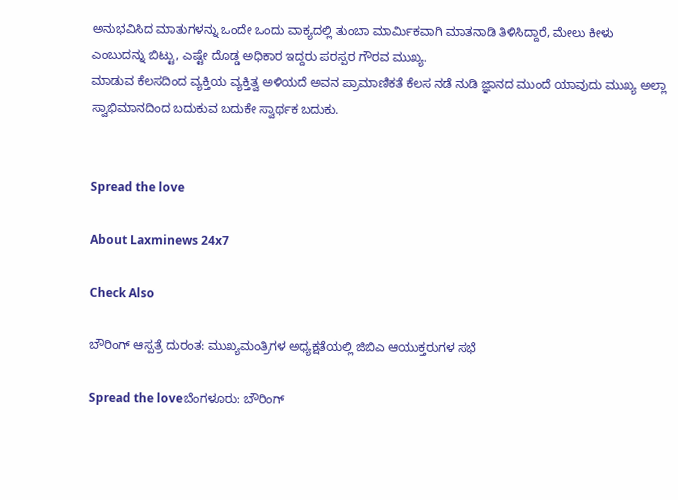ಅನುಭವಿಸಿದ ಮಾತುಗಳನ್ನು ಒಂದೇ ಒಂದು ವಾಕ್ಯದಲ್ಲಿ ತುಂಬಾ ಮಾರ್ಮಿಕವಾಗಿ ಮಾತನಾಡಿ ತಿಳಿಸಿದ್ದಾರೆ, ಮೇಲು ಕೀಳು ಎಂಬುದನ್ನು ಬಿಟ್ಟು, ಎಷ್ಟೇ ದೊಡ್ಡ ಅಧಿಕಾರ ಇದ್ದರು ಪರಸ್ಪರ ಗೌರವ ಮುಖ್ಯ.
ಮಾಡುವ ಕೆಲಸದಿಂದ ವ್ಯಕ್ತಿಯ ವ್ಯಕ್ತಿತ್ವ ಅಳಿಯದೆ ಅವನ ಪ್ರಾಮಾಣಿಕತೆ ಕೆಲಸ ನಡೆ ನುಡಿ ಜ್ಞಾನದ ಮುಂದೆ ಯಾವುದು ಮುಖ್ಯ ಅಲ್ಲಾ ಸ್ವಾಭಿಮಾನದಿಂದ ಬದುಕುವ ಬದುಕೇ ಸ್ವಾರ್ಥಕ ಬದುಕು.


Spread the love

About Laxminews 24x7

Check Also

ಬೌರಿಂಗ್ ಆಸ್ಪತ್ರೆ ದುರಂತ: ಮುಖ್ಯಮಂತ್ರಿಗಳ ಅಧ್ಯಕ್ಷತೆಯಲ್ಲಿ ಜಿಬಿಎ ಆಯುಕ್ತರುಗಳ ಸಭೆ

Spread the loveಬೆಂಗಳೂರು: ಬೌರಿಂಗ್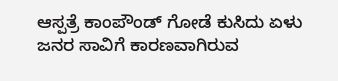ಆಸ್ಪತ್ರೆ ಕಾಂಪೌಂಡ್ ಗೋಡೆ ಕುಸಿದು ಏಳು ಜನರ ಸಾವಿಗೆ ಕಾರಣವಾಗಿರುವ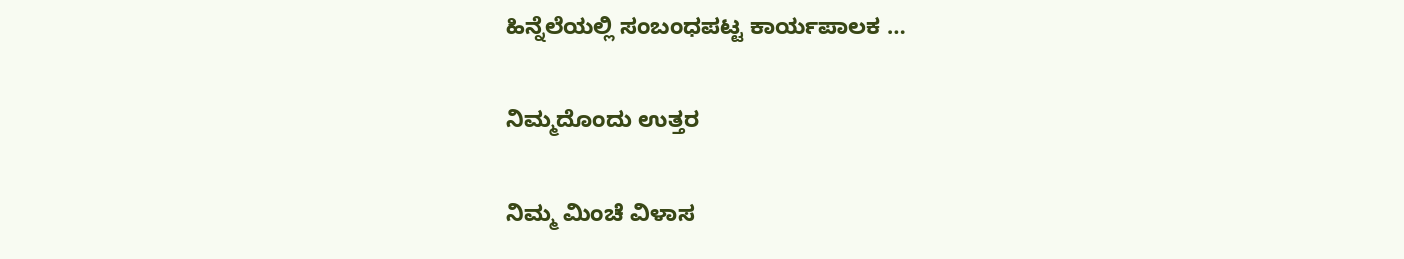ಹಿನ್ನೆಲೆಯಲ್ಲಿ ಸಂಬಂಧಪಟ್ಟ ಕಾರ್ಯಪಾಲಕ …

ನಿಮ್ಮದೊಂದು ಉತ್ತರ

ನಿಮ್ಮ ಮಿಂಚೆ ವಿಳಾಸ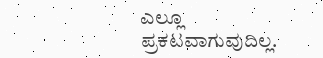ಎಲ್ಲೂ ಪ್ರಕಟವಾಗುವುದಿಲ್ಲ.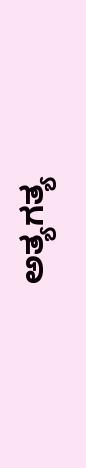ಅತ್ಯಗತ್ಯ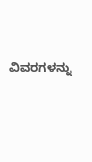ವಿವರಗಳನ್ನು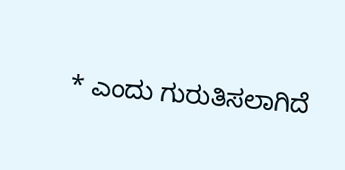* ಎಂದು ಗುರುತಿಸಲಾಗಿದೆ